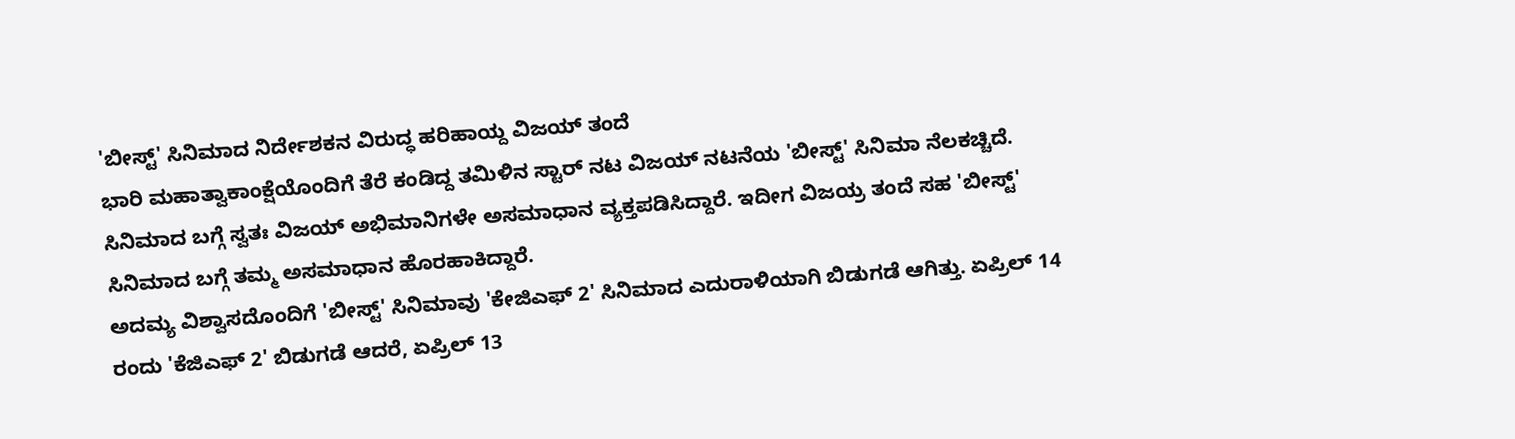'ಬೀಸ್ಟ್' ಸಿನಿಮಾದ ನಿರ್ದೇಶಕನ ವಿರುದ್ಧ ಹರಿಹಾಯ್ದ ವಿಜಯ್ ತಂದೆ
ಭಾರಿ ಮಹಾತ್ವಾಕಾಂಕ್ಷೆಯೊಂದಿಗೆ ತೆರೆ ಕಂಡಿದ್ದ ತಮಿಳಿನ ಸ್ಟಾರ್ ನಟ ವಿಜಯ್ ನಟನೆಯ 'ಬೀಸ್ಟ್' ಸಿನಿಮಾ ನೆಲಕಚ್ಚಿದೆ. ಸಿನಿಮಾದ ಬಗ್ಗೆ ಸ್ವತಃ ವಿಜಯ್ ಅಭಿಮಾನಿಗಳೇ ಅಸಮಾಧಾನ ವ್ಯಕ್ತಪಡಿಸಿದ್ದಾರೆ. ಇದೀಗ ವಿಜಯ್ರ ತಂದೆ ಸಹ 'ಬೀಸ್ಟ್' ಸಿನಿಮಾದ ಬಗ್ಗೆ ತಮ್ಮ ಅಸಮಾಧಾನ ಹೊರಹಾಕಿದ್ದಾರೆ.
ಅದಮ್ಯ ವಿಶ್ವಾಸದೊಂದಿಗೆ 'ಬೀಸ್ಟ್' ಸಿನಿಮಾವು 'ಕೇಜಿಎಫ್ 2' ಸಿನಿಮಾದ ಎದುರಾಳಿಯಾಗಿ ಬಿಡುಗಡೆ ಆಗಿತ್ತು. ಏಪ್ರಿಲ್ 14 ರಂದು 'ಕೆಜಿಎಫ್ 2' ಬಿಡುಗಡೆ ಆದರೆ, ಏಪ್ರಿಲ್ 13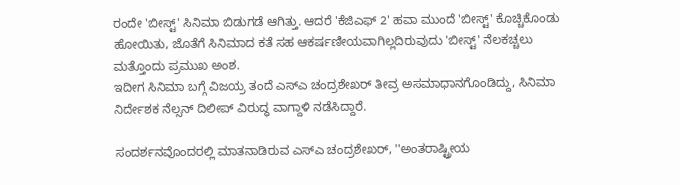ರಂದೇ 'ಬೀಸ್ಟ್' ಸಿನಿಮಾ ಬಿಡುಗಡೆ ಆಗಿತ್ತು. ಆದರೆ 'ಕೆಜಿಎಫ್ 2' ಹವಾ ಮುಂದೆ 'ಬೀಸ್ಟ್' ಕೊಚ್ಚಿಕೊಂಡು ಹೋಯಿತು, ಜೊತೆಗೆ ಸಿನಿಮಾದ ಕತೆ ಸಹ ಆಕರ್ಷಣೀಯವಾಗಿಲ್ಲದಿರುವುದು 'ಬೀಸ್ಟ್' ನೆಲಕಚ್ಚಲು ಮತ್ತೊಂದು ಪ್ರಮುಖ ಅಂಶ.
ಇದೀಗ ಸಿನಿಮಾ ಬಗ್ಗೆ ವಿಜಯ್ರ ತಂದೆ ಎಸ್ಎ ಚಂದ್ರಶೇಖರ್ ತೀವ್ರ ಅಸಮಾಧಾನಗೊಂಡಿದ್ದು, ಸಿನಿಮಾ ನಿರ್ದೇಶಕ ನೆಲ್ಸನ್ ದಿಲೀಪ್ ವಿರುದ್ಧ ವಾಗ್ದಾಳಿ ನಡೆಸಿದ್ದಾರೆ.

ಸಂದರ್ಶನವೊಂದರಲ್ಲಿ ಮಾತನಾಡಿರುವ ಎಸ್ಎ ಚಂದ್ರಶೇಖರ್, ''ಅಂತರಾಷ್ಟ್ರೀಯ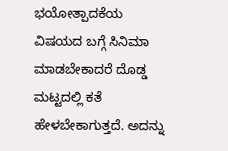ಭಯೋತ್ಪಾದಕೆಯ ವಿಷಯದ ಬಗ್ಗೆ ಸಿನಿಮಾ ಮಾಡಬೇಕಾದರೆ ದೊಡ್ಡ ಮಟ್ಟದಲ್ಲಿ ಕತೆ ಹೇಳಬೇಕಾಗುತ್ತದೆ. ಅದನ್ನು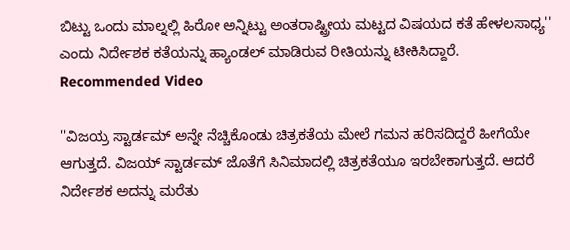ಬಿಟ್ಟು ಒಂದು ಮಾಲ್ನಲ್ಲಿ ಹಿರೋ ಅನ್ನಿಟ್ಟು ಅಂತರಾಷ್ಟ್ರೀಯ ಮಟ್ಟದ ವಿಷಯದ ಕತೆ ಹೇಳಲಸಾಧ್ಯ'' ಎಂದು ನಿರ್ದೇಶಕ ಕತೆಯನ್ನು ಹ್ಯಾಂಡಲ್ ಮಾಡಿರುವ ರೀತಿಯನ್ನು ಟೀಕಿಸಿದ್ದಾರೆ.
Recommended Video

''ವಿಜಯ್ರ ಸ್ಟಾರ್ಡಮ್ ಅನ್ನೇ ನೆಚ್ಚಿಕೊಂಡು ಚಿತ್ರಕತೆಯ ಮೇಲೆ ಗಮನ ಹರಿಸದಿದ್ದರೆ ಹೀಗೆಯೇ ಆಗುತ್ತದೆ. ವಿಜಯ್ ಸ್ಟಾರ್ಡಮ್ ಜೊತೆಗೆ ಸಿನಿಮಾದಲ್ಲಿ ಚಿತ್ರಕತೆಯೂ ಇರಬೇಕಾಗುತ್ತದೆ. ಆದರೆ ನಿರ್ದೇಶಕ ಅದನ್ನು ಮರೆತು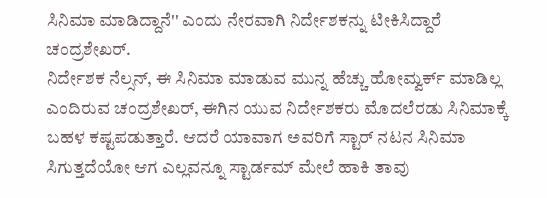ಸಿನಿಮಾ ಮಾಡಿದ್ದಾನೆ'' ಎಂದು ನೇರವಾಗಿ ನಿರ್ದೇಶಕನ್ನು ಟೀಕಿಸಿದ್ದಾರೆ ಚಂದ್ರಶೇಖರ್.
ನಿರ್ದೇಶಕ ನೆಲ್ಸನ್, ಈ ಸಿನಿಮಾ ಮಾಡುವ ಮುನ್ನ ಹೆಚ್ಚು ಹೋಮ್ವರ್ಕ್ ಮಾಡಿಲ್ಲ ಎಂದಿರುವ ಚಂದ್ರಶೇಖರ್, ಈಗಿನ ಯುವ ನಿರ್ದೇಶಕರು ಮೊದಲೆರಡು ಸಿನಿಮಾಕ್ಕೆ ಬಹಳ ಕಷ್ಟಪಡುತ್ತಾರೆ. ಆದರೆ ಯಾವಾಗ ಅವರಿಗೆ ಸ್ಟಾರ್ ನಟನ ಸಿನಿಮಾ ಸಿಗುತ್ತದೆಯೋ ಆಗ ಎಲ್ಲವನ್ನೂ ಸ್ಟಾರ್ಡಮ್ ಮೇಲೆ ಹಾಕಿ ತಾವು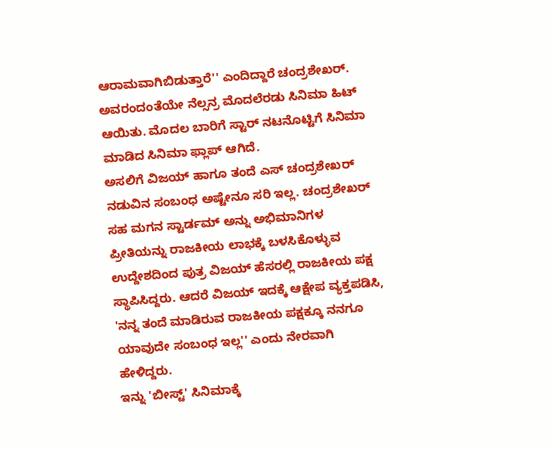ಆರಾಮವಾಗಿಬಿಡುತ್ತಾರೆ'' ಎಂದಿದ್ದಾರೆ ಚಂದ್ರಶೇಖರ್. ಅವರಂದಂತೆಯೇ ನೆಲ್ಸನ್ರ ಮೊದಲೆರಡು ಸಿನಿಮಾ ಹಿಟ್ ಆಯಿತು. ಮೊದಲ ಬಾರಿಗೆ ಸ್ಟಾರ್ ನಟನೊಟ್ಟಿಗೆ ಸಿನಿಮಾ ಮಾಡಿದ ಸಿನಿಮಾ ಫ್ಲಾಪ್ ಆಗಿದೆ.
ಅಸಲಿಗೆ ವಿಜಯ್ ಹಾಗೂ ತಂದೆ ಎಸ್ ಚಂದ್ರಶೇಖರ್ ನಡುವಿನ ಸಂಬಂಧ ಅಷ್ಟೇನೂ ಸರಿ ಇಲ್ಲ. ಚಂದ್ರಶೇಖರ್ ಸಹ ಮಗನ ಸ್ಟಾರ್ಡಮ್ ಅನ್ನು ಅಭಿಮಾನಿಗಳ ಪ್ರೀತಿಯನ್ನು ರಾಜಕೀಯ ಲಾಭಕ್ಕೆ ಬಳಸಿಕೊಳ್ಳುವ ಉದ್ದೇಶದಿಂದ ಪುತ್ರ ವಿಜಯ್ ಹೆಸರಲ್ಲಿ ರಾಜಕೀಯ ಪಕ್ಷ ಸ್ಥಾಪಿಸಿದ್ದರು. ಆದರೆ ವಿಜಯ್ ಇದಕ್ಕೆ ಆಕ್ಷೇಪ ವ್ಯಕ್ತಪಡಿಸಿ, 'ನನ್ನ ತಂದೆ ಮಾಡಿರುವ ರಾಜಕೀಯ ಪಕ್ಷಕ್ಕೂ ನನಗೂ ಯಾವುದೇ ಸಂಬಂಧ ಇಲ್ಲ'' ಎಂದು ನೇರವಾಗಿ ಹೇಳಿದ್ದರು.
ಇನ್ನು 'ಬೀಸ್ಟ್' ಸಿನಿಮಾಕ್ಕೆ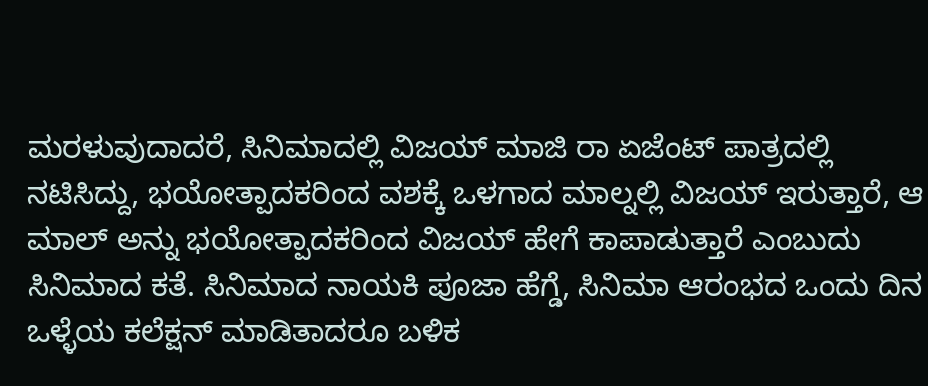ಮರಳುವುದಾದರೆ, ಸಿನಿಮಾದಲ್ಲಿ ವಿಜಯ್ ಮಾಜಿ ರಾ ಏಜೆಂಟ್ ಪಾತ್ರದಲ್ಲಿ ನಟಿಸಿದ್ದು, ಭಯೋತ್ಪಾದಕರಿಂದ ವಶಕ್ಕೆ ಒಳಗಾದ ಮಾಲ್ನಲ್ಲಿ ವಿಜಯ್ ಇರುತ್ತಾರೆ, ಆ ಮಾಲ್ ಅನ್ನು ಭಯೋತ್ಪಾದಕರಿಂದ ವಿಜಯ್ ಹೇಗೆ ಕಾಪಾಡುತ್ತಾರೆ ಎಂಬುದು ಸಿನಿಮಾದ ಕತೆ. ಸಿನಿಮಾದ ನಾಯಕಿ ಪೂಜಾ ಹೆಗ್ಡೆ, ಸಿನಿಮಾ ಆರಂಭದ ಒಂದು ದಿನ ಒಳ್ಳೆಯ ಕಲೆಕ್ಷನ್ ಮಾಡಿತಾದರೂ ಬಳಿಕ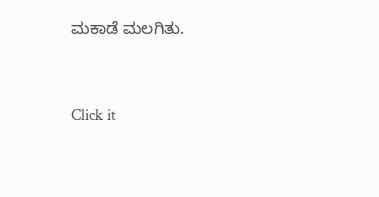ಮಕಾಡೆ ಮಲಗಿತು.


Click it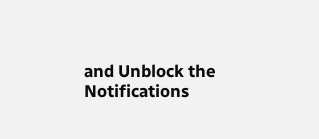and Unblock the Notifications